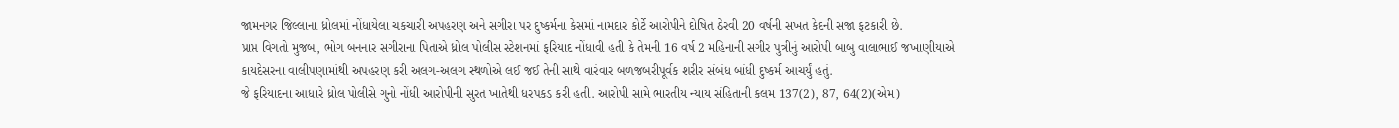જામનગર જિલ્લાના ધ્રોલમાં નોંધાયેલા ચકચારી અપહરણ અને સગીરા પર દુષ્કર્મના કેસમાં નામદાર કોર્ટે આરોપીને દોષિત ઠેરવી 20 વર્ષની સખત કેદની સજા ફટકારી છે.
પ્રાપ્ત વિગતો મુજબ, ભોગ બનનાર સગીરાના પિતાએ ધ્રોલ પોલીસ સ્ટેશનમાં ફરિયાદ નોંધાવી હતી કે તેમની 16 વર્ષ 2 મહિનાની સગીર પુત્રીનું આરોપી બાબુ વાલાભાઈ જખાણીયાએ કાયદેસરના વાલીપણામાંથી અપહરણ કરી અલગ-અલગ સ્થળોએ લઈ જઈ તેની સાથે વારંવાર બળજબરીપૂર્વક શરીર સંબંધ બાંધી દુષ્કર્મ આચર્યું હતું.
જે ફરિયાદના આધારે ધ્રોલ પોલીસે ગુનો નોંધી આરોપીની સુરત ખાતેથી ધરપકડ કરી હતી. આરોપી સામે ભારતીય ન્યાય સંહિતાની કલમ 137(2), 87, 64(2)(એમ)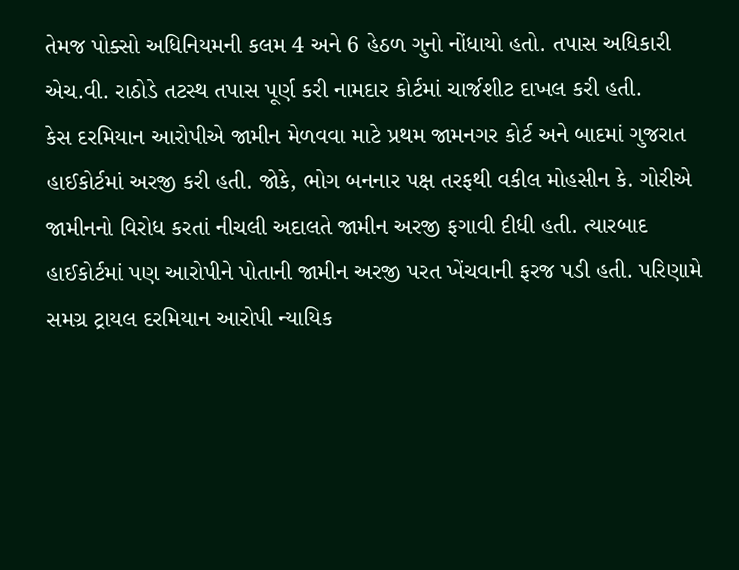તેમજ પોક્સો અધિનિયમની કલમ 4 અને 6 હેઠળ ગુનો નોંધાયો હતો. તપાસ અધિકારી એચ.વી. રાઠોડે તટસ્થ તપાસ પૂર્ણ કરી નામદાર કોર્ટમાં ચાર્જશીટ દાખલ કરી હતી.
કેસ દરમિયાન આરોપીએ જામીન મેળવવા માટે પ્રથમ જામનગર કોર્ટ અને બાદમાં ગુજરાત હાઈકોર્ટમાં અરજી કરી હતી. જોકે, ભોગ બનનાર પક્ષ તરફથી વકીલ મોહસીન કે. ગોરીએ જામીનનો વિરોધ કરતાં નીચલી અદાલતે જામીન અરજી ફગાવી દીધી હતી. ત્યારબાદ હાઈકોર્ટમાં પણ આરોપીને પોતાની જામીન અરજી પરત ખેંચવાની ફરજ પડી હતી. પરિણામે સમગ્ર ટ્રાયલ દરમિયાન આરોપી ન્યાયિક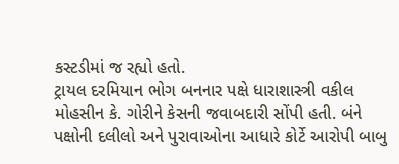કસ્ટડીમાં જ રહ્યો હતો.
ટ્રાયલ દરમિયાન ભોગ બનનાર પક્ષે ધારાશાસ્ત્રી વકીલ મોહસીન કે. ગોરીને કેસની જવાબદારી સોંપી હતી. બંને પક્ષોની દલીલો અને પુરાવાઓના આધારે કોર્ટે આરોપી બાબુ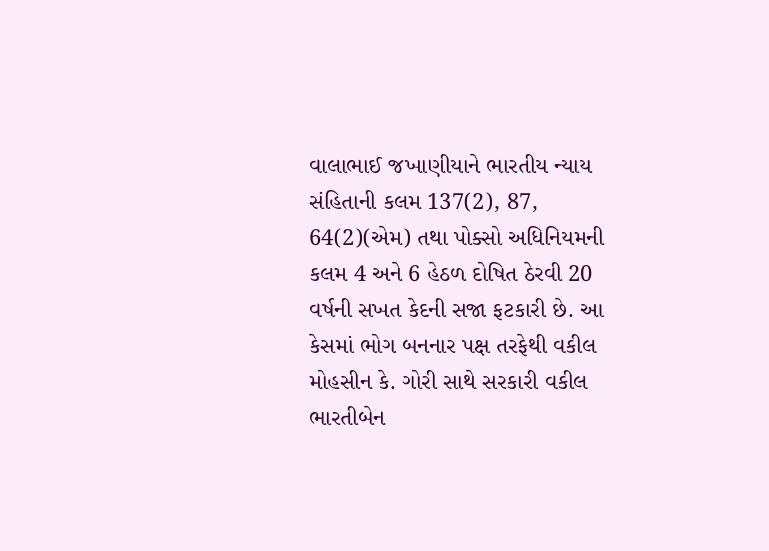વાલાભાઈ જખાણીયાને ભારતીય ન્યાય સંહિતાની કલમ 137(2), 87, 64(2)(એમ) તથા પોક્સો અધિનિયમની કલમ 4 અને 6 હેઠળ દોષિત ઠેરવી 20 વર્ષની સખત કેદની સજા ફટકારી છે. આ કેસમાં ભોગ બનનાર પક્ષ તરફેથી વકીલ મોહસીન કે. ગોરી સાથે સરકારી વકીલ ભારતીબેન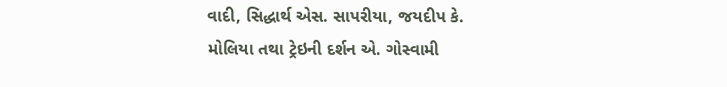વાદી, સિદ્ધાર્થ એસ. સાપરીયા, જયદીપ કે. મોલિયા તથા ટ્રેઇની દર્શન એ. ગોસ્વામી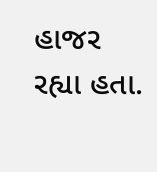હાજર રહ્યા હતા.